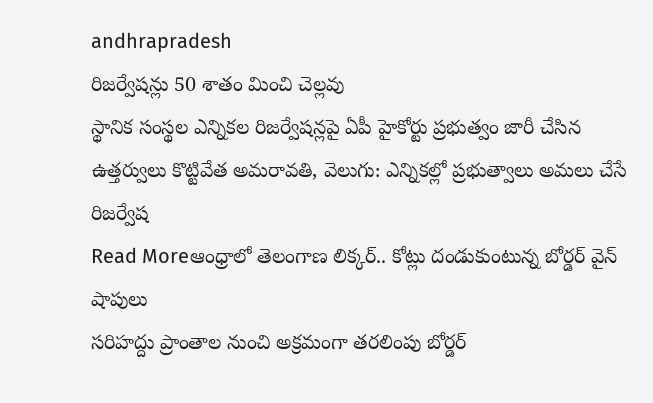andhrapradesh
రిజర్వేషన్లు 50 శాతం మించి చెల్లవు
స్థానిక సంస్థల ఎన్నికల రిజర్వేషన్లపై ఏపీ హైకోర్టు ప్రభుత్వం జారీ చేసిన ఉత్తర్వులు కొట్టివేత అమరావతి, వెలుగు: ఎన్నికల్లో ప్రభుత్వాలు అమలు చేసే రిజర్వేష
Read Moreఆంధ్రాలో తెలంగాణ లిక్కర్.. కోట్లు దండుకుంటున్న బోర్డర్ వైన్ షాపులు
సరిహద్దు ప్రాంతాల నుంచి అక్రమంగా తరలింపు బోర్డర్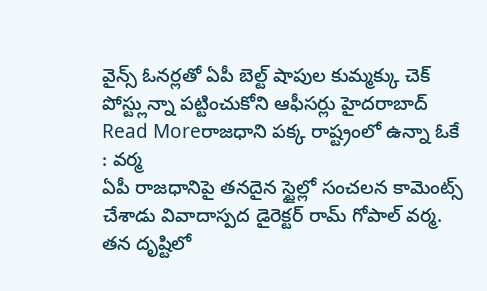వైన్స్ ఓనర్లతో ఏపీ బెల్ట్ షాపుల కుమ్మక్కు చెక్ పోస్ట్లున్నా పట్టించుకోని ఆఫీసర్లు హైదరాబాద్
Read Moreరాజధాని పక్క రాష్ట్రంలో ఉన్నా ఓకే : వర్మ
ఏపీ రాజధానిపై తనదైన స్టైల్లో సంచలన కామెంట్స్ చేశాడు వివాదాస్పద డైరెక్టర్ రామ్ గోపాల్ వర్మ. తన దృష్టిలో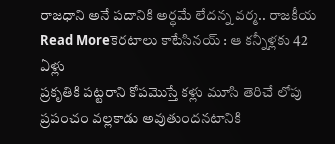రాజధాని అనే పదానికి అర్ధమే లేదన్న వర్మ.. రాజకీయ
Read Moreకెరటాలు కాటేసినయ్ : ఆ కన్నీళ్లకు 42 ఏళ్లు
ప్రకృతికి పట్టరాని కోపమొస్తే కళ్లు మూసి తెరిచే లోపు ప్రపంచం వల్లకాడు అవుతుందనటానికి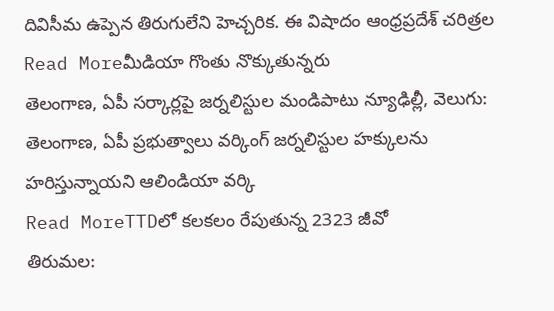దివిసీమ ఉప్పెన తిరుగులేని హెచ్చరిక. ఈ విషాదం ఆంధ్రప్రదేశ్ చరిత్రల
Read Moreమీడియా గొంతు నొక్కుతున్నరు
తెలంగాణ, ఏపీ సర్కార్లపై జర్నలిస్టుల మండిపాటు న్యూఢిల్లీ, వెలుగు: తెలంగాణ, ఏపీ ప్రభుత్వాలు వర్కింగ్ జర్నలిస్టుల హక్కులను హరిస్తున్నాయని ఆలిండియా వర్కి
Read MoreTTDలో కలకలం రేపుతున్న 2323 జీవో
తిరుమల: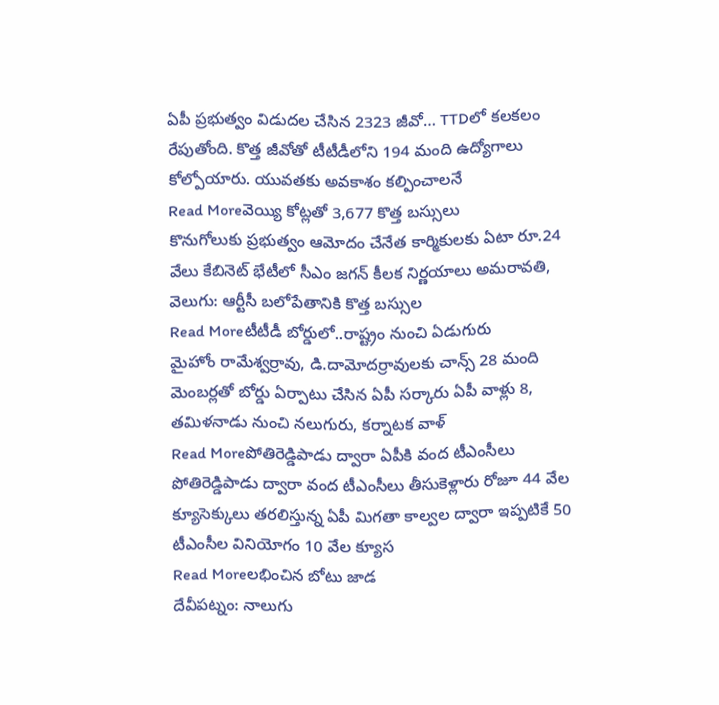ఏపీ ప్రభుత్వం విడుదల చేసిన 2323 జీవో… TTDలో కలకలం రేపుతోంది. కొత్త జీవోతో టీటీడీలోని 194 మంది ఉద్యోగాలు కోల్పోయారు. యువతకు అవకాశం కల్పించాలనే
Read Moreవెయ్యి కోట్లతో 3,677 కొత్త బస్సులు
కొనుగోలుకు ప్రభుత్వం ఆమోదం చేనేత కార్మికులకు ఏటా రూ.24 వేలు కేబినెట్ భేటీలో సీఎం జగన్ కీలక నిర్ణయాలు అమరావతి, వెలుగు: ఆర్టీసీ బలోపేతానికి కొత్త బస్సుల
Read Moreటీటీడీ బోర్డులో..రాష్ట్రం నుంచి ఏడుగురు
మైహోం రామేశ్వర్రావు, డి.దామోదర్రావులకు చాన్స్ 28 మంది మెంబర్లతో బోర్డు ఏర్పాటు చేసిన ఏపీ సర్కారు ఏపీ వాళ్లు 8, తమిళనాడు నుంచి నలుగురు, కర్నాటక వాళ్
Read Moreపోతిరెడ్డిపాడు ద్వారా ఏపీకి వంద టీఎంసీలు
పోతిరెడ్డిపాడు ద్వారా వంద టీఎంసీలు తీసుకెళ్లారు రోజూ 44 వేల క్యూసెక్కులు తరలిస్తున్న ఏపీ మిగతా కాల్వల ద్వారా ఇప్పటికే 50 టీఎంసీల వినియోగం 10 వేల క్యూస
Read Moreలభించిన బోటు జాడ
దేవీపట్నం: నాలుగు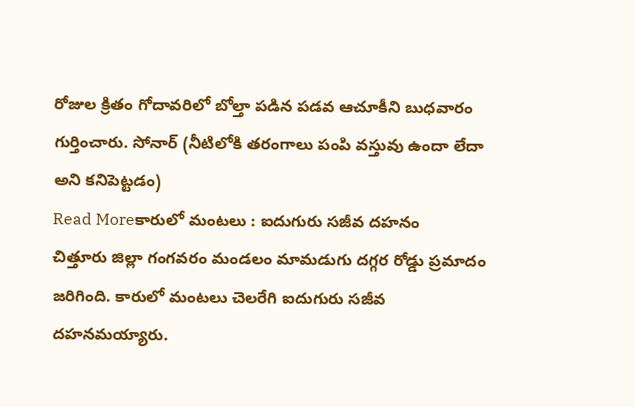రోజుల క్రితం గోదావరిలో బోల్తా పడిన పడవ ఆచూకీని బుధవారం గుర్తించారు. సోనార్ (నీటిలోకి తరంగాలు పంపి వస్తువు ఉందా లేదా అని కనిపెట్టడం)
Read Moreకారులో మంటలు : ఐదుగురు సజీవ దహనం
చిత్తూరు జిల్లా గంగవరం మండలం మామడుగు దగ్గర రోడ్డు ప్రమాదం జరిగింది. కారులో మంటలు చెలరేగి ఐదుగురు సజీవ దహనమయ్యారు.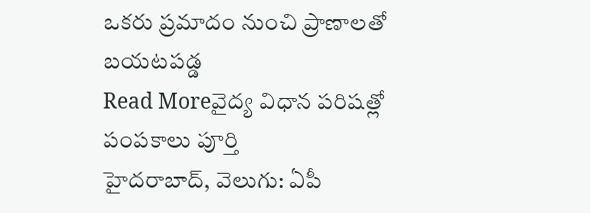ఒకరు ప్రమాదం నుంచి ప్రాణాలతో బయటపడ్డ
Read Moreవైద్య విధాన పరిషత్లో పంపకాలు పూర్తి
హైదరాబాద్, వెలుగు: ఏపీ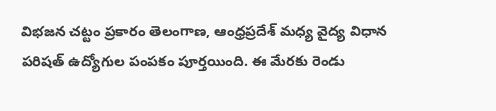విభజన చట్టం ప్రకారం తెలంగాణ, ఆంధ్రప్రదేశ్ మధ్య వైద్య విధాన పరిషత్ ఉద్యోగుల పంపకం పూర్తయింది. ఈ మేరకు రెండు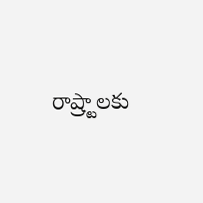రాష్ర్టాలకు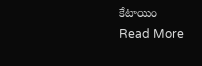కేటాయిం
Read More